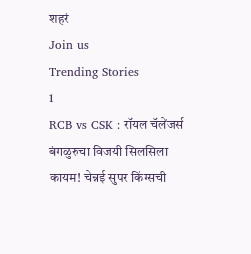शहरं
Join us
Trending Stories
1
RCB vs CSK : रॉयल चॅलेंजर्स बंगळुरुचा विजयी सिलसिला कायम! चेन्नई सुपर किंग्सची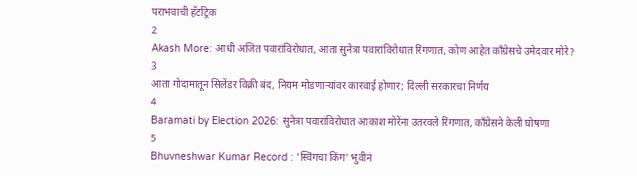पराभवाची हॅटट्रिक
2
Akash More: आधी अजित पवारांविरोधात, आता सुनेत्रा पवारांविरोधात रिंगणात, कोण आहेत काँग्रेसचे उमेदवार मोरे?
3
आता गोदामातून सिलेंडर विक्री बंद, नियम मोडणाऱ्यांवर कारवाई होणार; दिल्ली सरकारचा निर्णय
4
Baramati by Election 2026: सुनेत्रा पवारांविरोधात आकाश मोरेंना उतरवले रिंगणात, काँग्रेसने केली घोषणा
5
Bhuvneshwar Kumar Record : 'स्विंगचा किंग' भुवीनं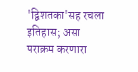'द्विशतका'सह रचला इतिहास; असा पराक्रम करणारा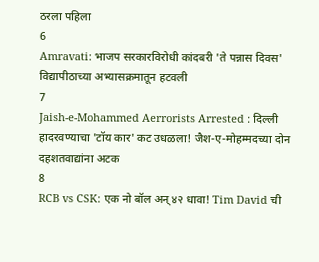ठरला पहिला
6
Amravati: भाजप सरकारविरोधी कांदबरी 'ते पन्नास दिवस' विद्यापीठाच्या अभ्यासक्रमातून हटवली
7
Jaish-e-Mohammed Aerrorists Arrested : दिल्ली हादरवण्याचा 'टॉय कार' कट उधळला! जैश-ए-मोहम्मदच्या दोन दहशतवाद्यांना अटक
8
RCB vs CSK: एक नो बॉल अन् ४२ धावा! Tim David ची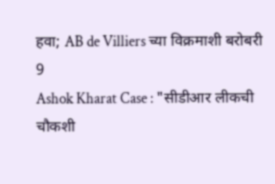हवा; AB de Villiers च्या विक्रमाशी बरोबरी
9
Ashok Kharat Case : "सीडीआर लीकची चौकशी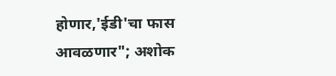होणार,'ईडी'चा फास आवळणार"; अशोक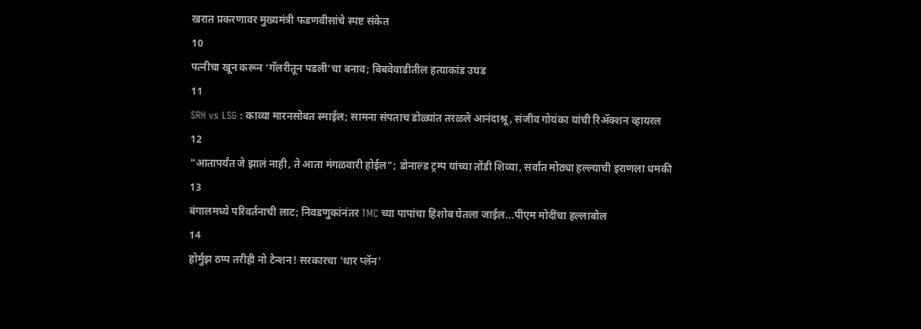खरात प्रकरणावर मुख्यमंत्री फडणवीसांचे स्पष्ट संकेत
10
पत्नीचा खून करून ‘गॅलरीतून पडली’चा बनाव; बिबवेवाडीतील हत्याकांड उघड
11
SRH vs LSG : काव्या मारनसोबत स्माईल; सामना संपताच डोळ्यांत तरळले आनंदाश्रू, संजीव गोयंका यांची रिॲक्शन व्हायरल
12
"आतापर्यंत जे झालं नाही, ते आता मंगळवारी होईल"; डोनाल्ड ट्रम्प यांच्या तोंडी शिव्या, सर्वात मोठ्या हल्ल्याची इराणला धमकी
13
बंगालमध्ये परिवर्तनाची लाट; निवडणुकांनंतर TMC च्या पापांचा हिशोब घेतला जाईल...पीएम मोदींचा हल्लाबोल
14
होर्मुझ ठप्प तरीही नो टेन्शन! सरकारचा 'थार प्लॅन'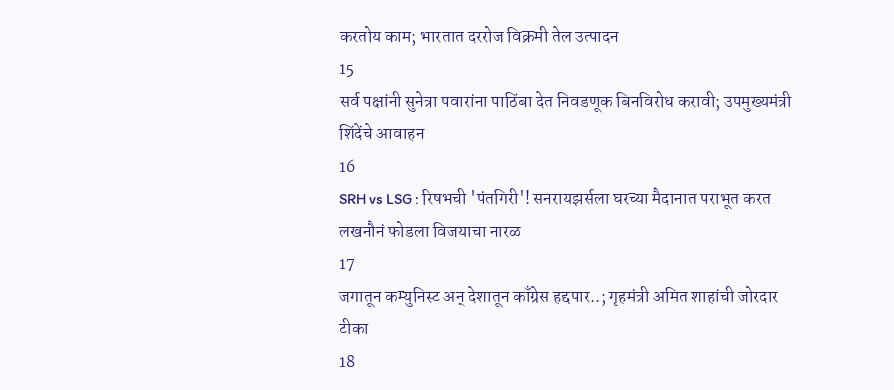करतोय काम; भारतात दररोज विक्रमी तेल उत्पादन
15
सर्व पक्षांनी सुनेत्रा पवारांना पाठिंबा देत निवडणूक बिनविरोध करावी; उपमुख्यमंत्री शिंदेंचे आवाहन
16
SRH vs LSG : रिषभची 'पंतगिरी'! सनरायझर्सला घरच्या मैदानात पराभूत करत लखनौनं फोडला विजयाचा नारळ
17
जगातून कम्युनिस्ट अन् देशातून काँग्रेस हद्दपार..; गृहमंत्री अमित शाहांची जोरदार टीका
18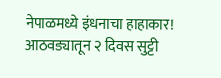नेपाळमध्ये इंधनाचा हाहाकार! आठवड्यातून २ दिवस सुट्टी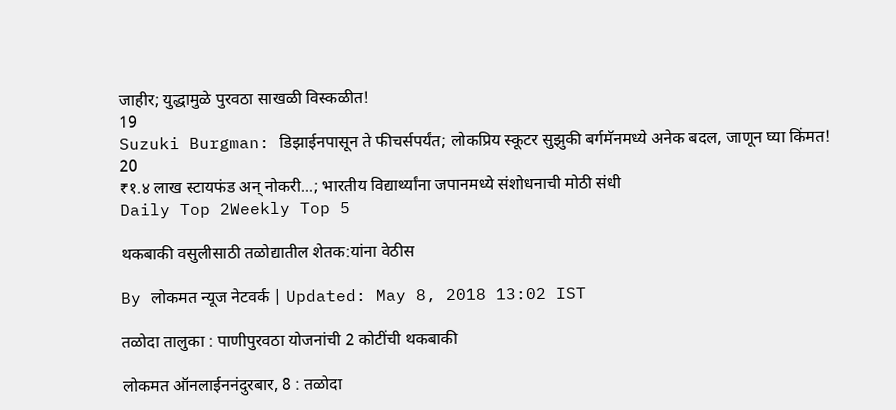जाहीर; युद्धामुळे पुरवठा साखळी विस्कळीत!
19
Suzuki Burgman: डिझाईनपासून ते फीचर्सपर्यंत; लोकप्रिय स्कूटर सुझुकी बर्गमॅनमध्ये अनेक बदल, जाणून घ्या किंमत!
20
₹१.४ लाख स्टायफंड अन् नोकरी...; भारतीय विद्यार्थ्यांना जपानमध्ये संशोधनाची मोठी संधी
Daily Top 2Weekly Top 5

थकबाकी वसुलीसाठी तळोद्यातील शेतक:यांना वेठीस

By लोकमत न्यूज नेटवर्क | Updated: May 8, 2018 13:02 IST

तळोदा तालुका : पाणीपुरवठा योजनांची 2 कोटींची थकबाकी

लोकमत ऑनलाईननंदुरबार, 8 : तळोदा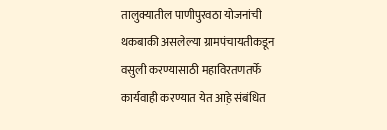तालुक्यातील पाणीपुरवठा योजनांची थकबाकी असलेल्या ग्रामपंचायतीकडून वसुली करण्यासाठी महाविरतणतर्फे कार्यवाही करण्यात येत आह़े संबंधित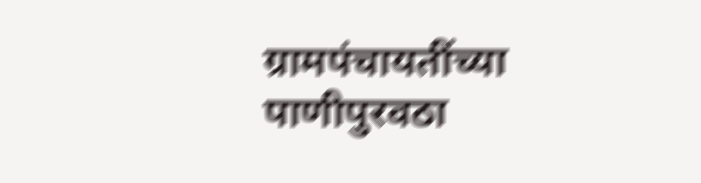ग्रामपंचायतींच्या पाणीपुरवठा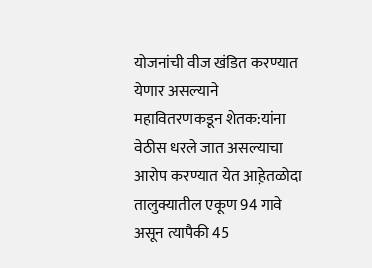योजनांची वीज खंडित करण्यात येणार असल्याने महावितरणकडून शेतक:यांना वेठीस धरले जात असल्याचा आरोप करण्यात येत आह़ेतळोदा तालुक्यातील एकूण 94 गावे असून त्यापैकी 45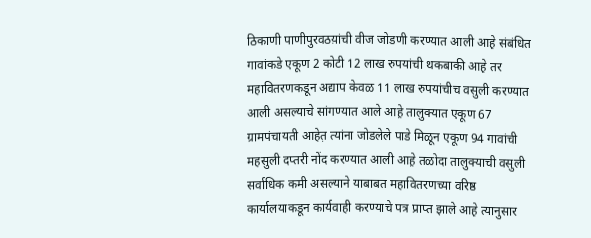ठिकाणी पाणीपुरवठय़ांची वीज जोडणी करण्यात आली आह़े संबंधित  गावांकडे एकूण 2 कोटी 12 लाख रुपयांची थकबाकी आह़े तर महावितरणकडून अद्याप केवळ 11 लाख रुपयांचीच वसुली करण्यात आली असल्याचे सांगण्यात आले आह़े तालुक्यात एकूण 67 ग्रामपंचायती आहेत़ त्यांना जोडलेले पाडे मिळून एकूण 94 गावांची महसुली दप्तरी नोंद करण्यात आली आह़े तळोदा तालुक्याची वसुली सर्वाधिक कमी असल्याने याबाबत महावितरणच्या वरिष्ठ कार्यालयाकडून कार्यवाही करण्याचे पत्र प्राप्त झाले आह़े त्यानुसार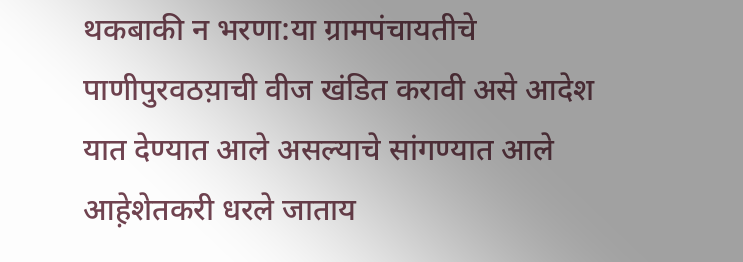थकबाकी न भरणा:या ग्रामपंचायतीचे पाणीपुरवठय़ाची वीज खंडित करावी असे आदेश यात देण्यात आले असल्याचे सांगण्यात आले आह़ेशेतकरी धरले जाताय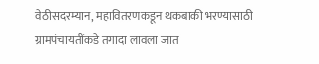वेठीसदरम्यान, महावितरणकडून थकबाकी भरण्यासाठी ग्रामपंचायतींकडे तगादा लावला जात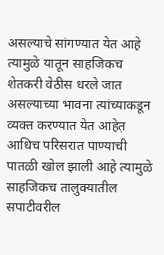असल्याचे सांगण्यात येत आह़े त्यामुळे यातून साहजिकच शेतकरी वेठीस धरले जात असल्याच्या भावना त्यांच्याकडून व्यक्त करण्यात येत आहेत़ आधिच परिसरात पाण्याची पातळी खोल झाली आह़े त्यामुळे साहजिकच तालुक्यातील सपाटीवरील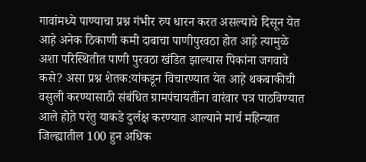गावांमध्ये पाण्याचा प्रश्न गंभीर रुप धारन करत असल्याचे दिसून येत आह़े अनेक ठिकाणी कमी दाबाचा पाणीपुरवठा होत आह़े त्यामुळे अशा परिस्थितीत पाणी पुरवठा खंडित झाल्यास पिकांना जगवावे कसे? असा प्रश्न शेतक:यांकडून विचारण्यात येत आह़े थकबाकीची वसुली करण्यासाठी संबंधित ग्रामपंचायतींना वारंवार पत्र पाठविण्यात आले होत़े परंतु याकडे दुर्लक्ष करण्यात आल्याने मार्च महिन्यात जिल्ह्यातील 100 हुन अधिक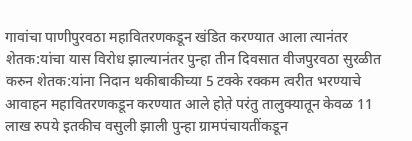गावांचा पाणीपुरवठा महावितरणकडून खंडित करण्यात आला त्यानंतर शेतक:यांचा यास विरोध झाल्यानंतर पुन्हा तीन दिवसात वीजपुरवठा सुरळीत करुन शेतक:यांना निदान थकीबाकीच्या 5 टक्के रक्कम त्वरीत भरण्याचे आवाहन महावितरणकडून करण्यात आले होत़े परंतु तालुक्यातून केवळ 11 लाख रुपये इतकीच वसुली झाली पुन्हा ग्रामपंचायतींकडून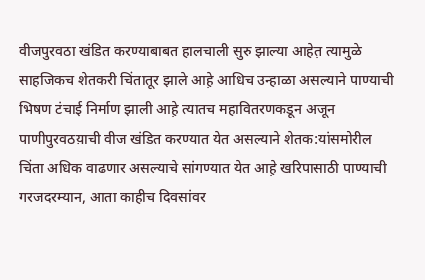वीजपुरवठा खंडित करण्याबाबत हालचाली सुरु झाल्या आहेत़ त्यामुळे साहजिकच शेतकरी चिंतातूर झाले आह़े आधिच उन्हाळा असल्याने पाण्याची भिषण टंचाई निर्माण झाली आह़े त्यातच महावितरणकडून अजून पाणीपुरवठय़ाची वीज खंडित करण्यात येत असल्याने शेतक:यांसमोरील चिंता अधिक वाढणार असल्याचे सांगण्यात येत आह़े खरिपासाठी पाण्याची गरजदरम्यान, आता काहीच दिवसांवर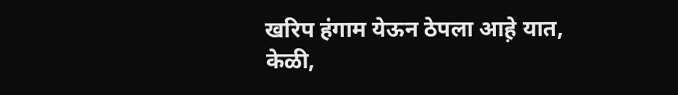खरिप हंगाम येऊन ठेपला आह़े यात, केळी,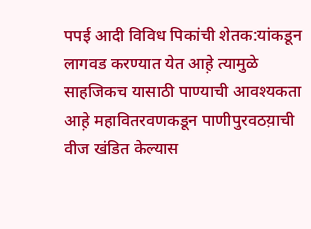पपई आदी विविध पिकांची शेतक:यांकडून लागवड करण्यात येत आह़े त्यामुळे साहजिकच यासाठी पाण्याची आवश्यकता आह़े महावितरवणकडून पाणीपुरवठय़ाची वीज खंडित केल्यास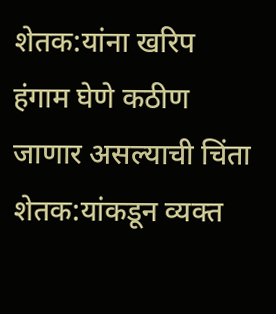शेतक:यांना खरिप हंगाम घेणे कठीण जाणार असल्याची चिंता शेतक:यांकडून व्यक्त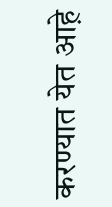करण्यात येत आह़े